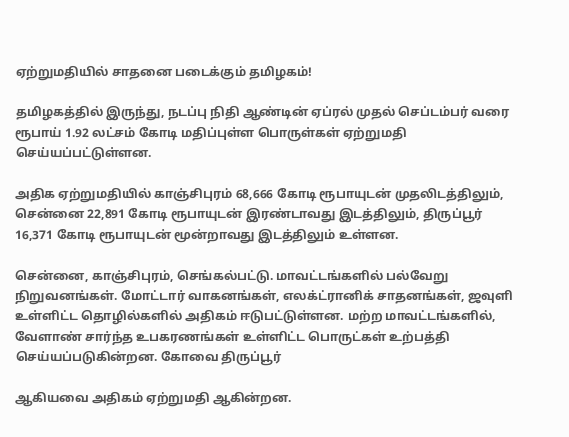ஏற்றுமதியில் சாதனை படைக்கும் தமிழகம்!

தமிழகத்தில் இருந்து, நடப்பு நிதி ஆண்டின் ஏப்ரல் முதல் செப்டம்பர் வரை ரூபாய் 1.92 லட்சம் கோடி மதிப்புள்ள பொருள்கள் ஏற்றுமதி செய்யப்பட்டுள்ளன.

அதிக ஏற்றுமதியில் காஞ்சிபுரம் 68,666 கோடி ரூபாயுடன் முதலிடத்திலும், சென்னை 22,891 கோடி ரூபாயுடன் இரண்டாவது இடத்திலும், திருப்பூர் 16,371 கோடி ரூபாயுடன் மூன்றாவது இடத்திலும் உள்ளன.

சென்னை, காஞ்சிபுரம், செங்கல்பட்டு. மாவட்டங்களில் பல்வேறு நிறுவனங்கள். மோட்டார் வாகனங்கள், எலக்ட்ரானிக் சாதனங்கள், ஜவுளி உள்ளிட்ட தொழில்களில் அதிகம் ஈடுபட்டுள்ளன. மற்ற மாவட்டங்களில், வேளாண் சார்ந்த உபகரணங்கள் உள்ளிட்ட பொருட்கள் உற்பத்தி செய்யப்படுகின்றன. கோவை திருப்பூர்

ஆகியவை அதிகம் ஏற்றுமதி ஆகின்றன.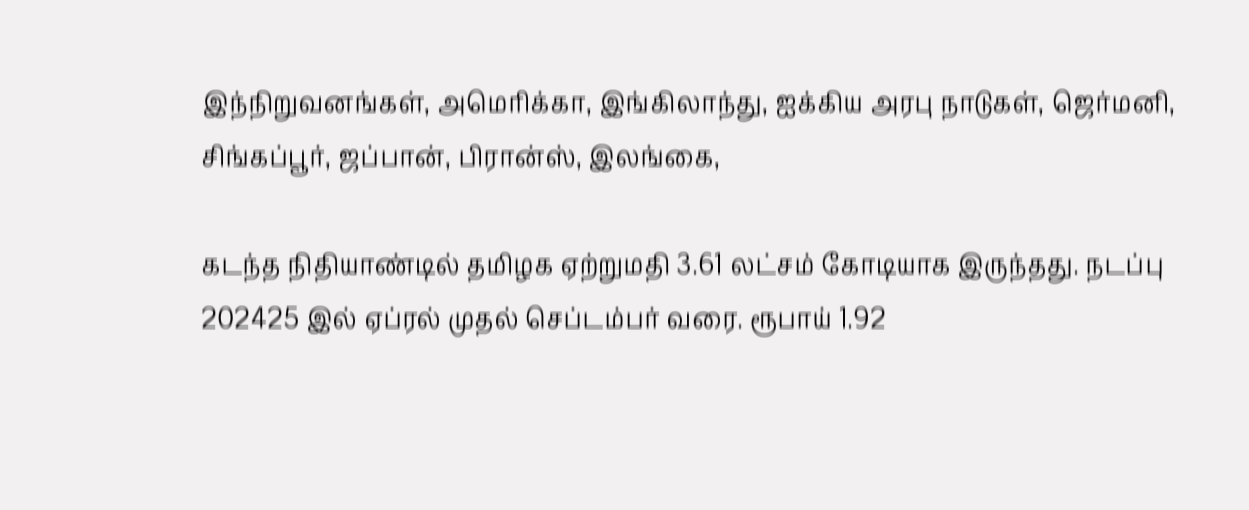இந்நிறுவனங்கள், அமெரிக்கா, இங்கிலாந்து, ஐக்கிய அரபு நாடுகள், ஜெர்மனி, சிங்கப்பூர், ஜப்பான், பிரான்ஸ், இலங்கை,

கடந்த நிதியாண்டில் தமிழக ஏற்றுமதி 3.61 லட்சம் கோடியாக இருந்தது. நடப்பு 202425 இல் ஏப்ரல் முதல் செப்டம்பர் வரை. ரூபாய் 1.92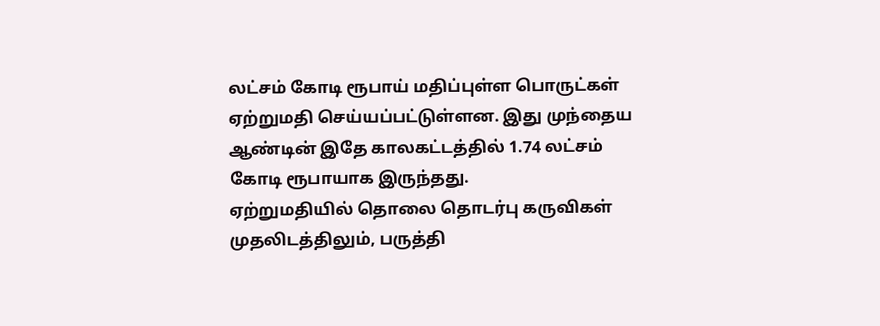லட்சம் கோடி ரூபாய் மதிப்புள்ள பொருட்கள் ஏற்றுமதி செய்யப்பட்டுள்ளன. இது முந்தைய ஆண்டின் இதே காலகட்டத்தில் 1.74 லட்சம் கோடி ரூபாயாக இருந்தது.
ஏற்றுமதியில் தொலை தொடர்பு கருவிகள் முதலிடத்திலும், பருத்தி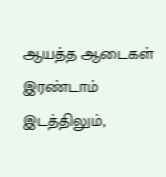ஆயத்த ஆடைகள் இரண்டாம் இடத்திலும்,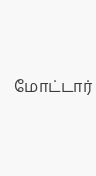மோட்டார்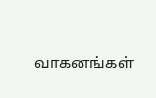வாகனங்கள்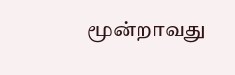மூன்றாவது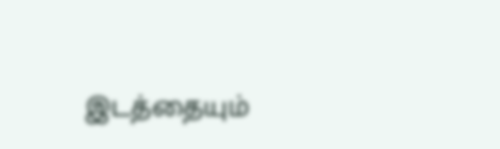இடத்தையும்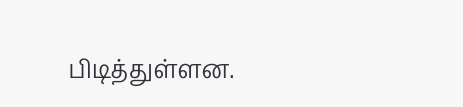பிடித்துள்ளன.